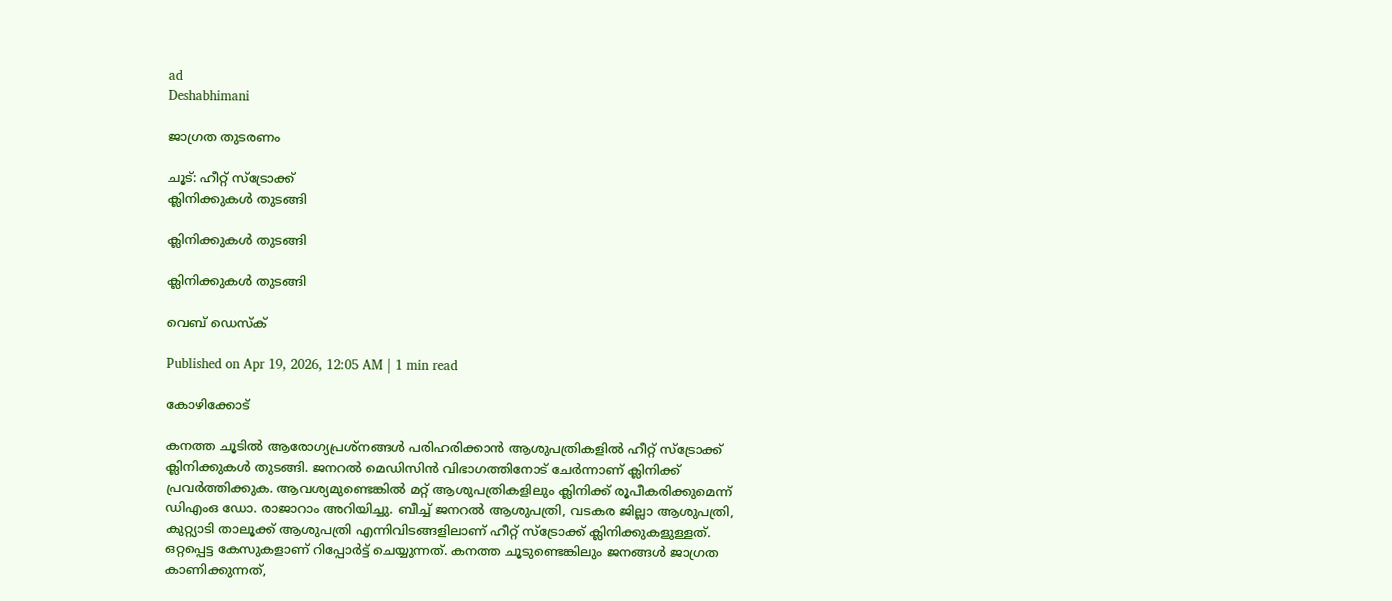ad
Deshabhimani

ജാഗ്രത തുടരണം

ചൂട്‌: ഹീറ്റ്‌ സ്‌ട്രോക്ക്‌
ക്ലിനിക്കുകൾ തുടങ്ങി

ക്ലിനിക്കുകൾ തുടങ്ങി

ക്ലിനിക്കുകൾ തുടങ്ങി

വെബ് ഡെസ്ക്

Published on Apr 19, 2026, 12:05 AM | 1 min read

കോഴിക്കോട്‌

കനത്ത ചൂടിൽ ആരോഗ്യപ്രശ്‌നങ്ങൾ പരിഹരിക്കാൻ ആശുപത്രികളിൽ ഹീറ്റ്‌ സ്‌ട്രോക്ക്‌ ക്ലിനിക്കുകൾ തുടങ്ങി. ജനറൽ മെഡിസിൻ വിഭാഗത്തിനോട്‌ ചേർന്നാണ്‌ ക്ലിനിക്ക്‌ പ്രവർത്തിക്കുക. ആവശ്യമുണ്ടെങ്കിൽ മറ്റ്‌ ആശുപത്രികളിലും ക്ലിനിക്ക്‌ രൂപീകരിക്കുമെന്ന്‌ ഡിഎംഒ ഡോ. രാജാറാം അറിയിച്ചു. ബീച്ച്‌ ജനറൽ ആശുപത്രി, വടകര ജില്ലാ ആശുപത്രി, കുറ്റ്യാടി താലൂക്ക്‌ ആശുപത്രി എന്നിവിടങ്ങളിലാണ്‌ ഹീറ്റ്‌ സ്‌ട്രോക്ക്‌ ക്ലിനിക്കുകളുള്ളത്‌. ഒറ്റപ്പെട്ട കേസുകളാണ്‌ റിപ്പോർട്ട്‌ ചെയ്യുന്നത്‌. കനത്ത ചൂടുണ്ടെങ്കിലും ജനങ്ങൾ ജാഗ്രത കാണിക്കുന്നത്‌,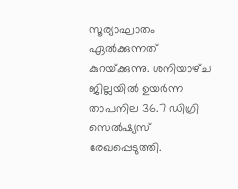സൂര്യാഘാതം ഏൽക്കുന്നത്‌ കുറയ്‌ക്കുന്നു. ശനിയാഴ്‌ച ജില്ലയിൽ ഉയർന്ന താപനില 36.7 ഡിഗ്രി സെൽഷ്യസ്‌ രേഖപ്പെടുത്തി.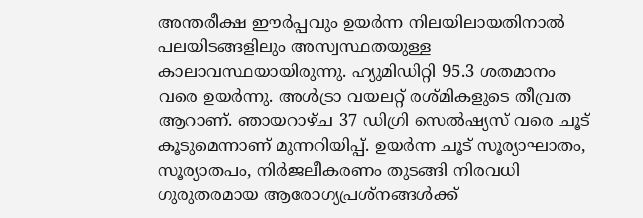അന്തരീക്ഷ ഇ‍ൗർപ്പവും ഉയർന്ന നിലയിലായതിനാൽ പലയിടങ്ങളിലും അസ്വസ്ഥതയുള്ള കാലാവസ്ഥയായിരുന്നു. ഹ്യുമിഡിറ്റി 95.3 ശതമാനം വരെ ഉയർന്നു. അൾട്രാ വയലറ്റ്‌ രശ്‌മികളുടെ തീവ്രത ആറാണ്‌. ഞായറാഴ്‌ച 37 ഡിഗ്രി സെൽഷ്യസ്‌ വരെ ചൂട്‌ കൂടുമെന്നാണ്‌ മുന്നറിയിപ്പ്‌. ഉയർന്ന ചൂട് സൂര്യാഘാതം, സൂര്യാതപം, നിർജലീകരണം തുടങ്ങി നിരവധി ഗുരുതരമായ ആരോഗ്യപ്രശ്നങ്ങൾക്ക്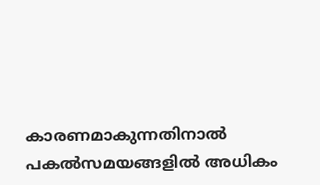കാരണമാകുന്നതിനാൽ പകൽസമയങ്ങളിൽ അധികം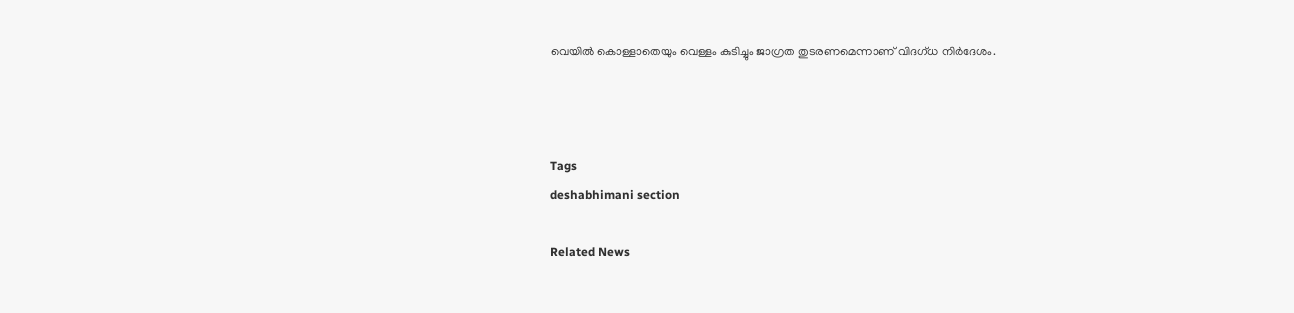വെയിൽ കൊള്ളാതെയും വെള്ളം കുടിച്ചും ജാഗ്രത തുടരണമെന്നാണ്‌ വിദഗ്‌ധ നിർദേശം.



Tags
deshabhimani section

Related News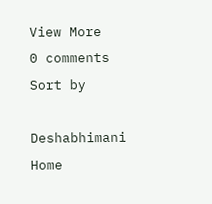View More
0 comments
Sort by

Deshabhimani
Home